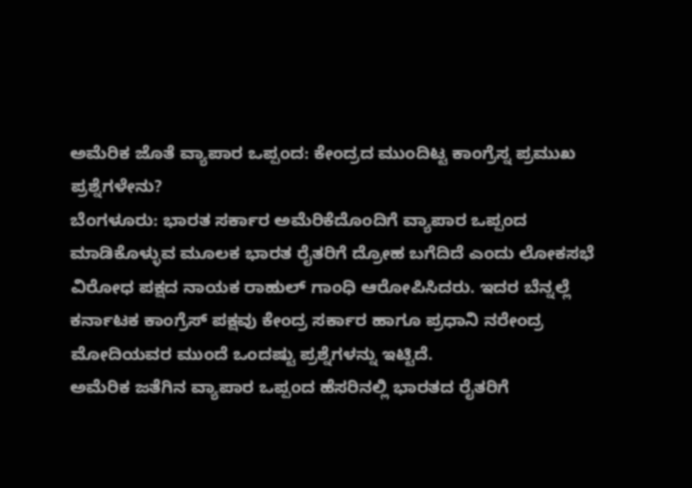ಅಮೆರಿಕ ಜೊತೆ ವ್ಯಾಪಾರ ಒಪ್ಪಂದ: ಕೇಂದ್ರದ ಮುಂದಿಟ್ಟ ಕಾಂಗ್ರೆಸ್ನ ಪ್ರಮುಖ ಪ್ರಶ್ನೆಗಳೇನು?
ಬೆಂಗಳೂರು: ಭಾರತ ಸರ್ಕಾರ ಅಮೆರಿಕೆದೊಂದಿಗೆ ವ್ಯಾಪಾರ ಒಪ್ಪಂದ ಮಾಡಿಕೊಳ್ಳುವ ಮೂಲಕ ಭಾರತ ರೈತರಿಗೆ ದ್ರೋಹ ಬಗೆದಿದೆ ಎಂದು ಲೋಕಸಭೆ ವಿರೋಧ ಪಕ್ಷದ ನಾಯಕ ರಾಹುಲ್ ಗಾಂಧಿ ಆರೋಪಿಸಿದರು. ಇದರ ಬೆನ್ನಲ್ಲೆ ಕರ್ನಾಟಕ ಕಾಂಗ್ರೆಸ್ ಪಕ್ಷವು ಕೇಂದ್ರ ಸರ್ಕಾರ ಹಾಗೂ ಪ್ರಧಾನಿ ನರೇಂದ್ರ ಮೋದಿಯವರ ಮುಂದೆ ಒಂದಷ್ಟು ಪ್ರಶ್ನೆಗಳನ್ನು ಇಟ್ಟಿದೆ.
ಅಮೆರಿಕ ಜತೆಗಿನ ವ್ಯಾಪಾರ ಒಪ್ಪಂದ ಹೆಸರಿನಲ್ಲಿ ಭಾರತದ ರೈತರಿಗೆ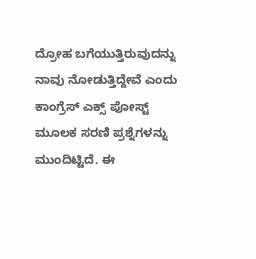ದ್ರೋಹ ಬಗೆಯುತ್ತಿರುವುದನ್ನು ನಾವು ನೋಡುತ್ತಿದ್ದೇವೆ ಎಂದು ಕಾಂಗ್ರೆಸ್ ಎಕ್ಸ್ ಪೋಸ್ಟ್ ಮೂಲಕ ಸರಣಿ ಪ್ರಶ್ನೆಗಳನ್ನು ಮುಂದಿಟ್ಟಿದೆ. ಈ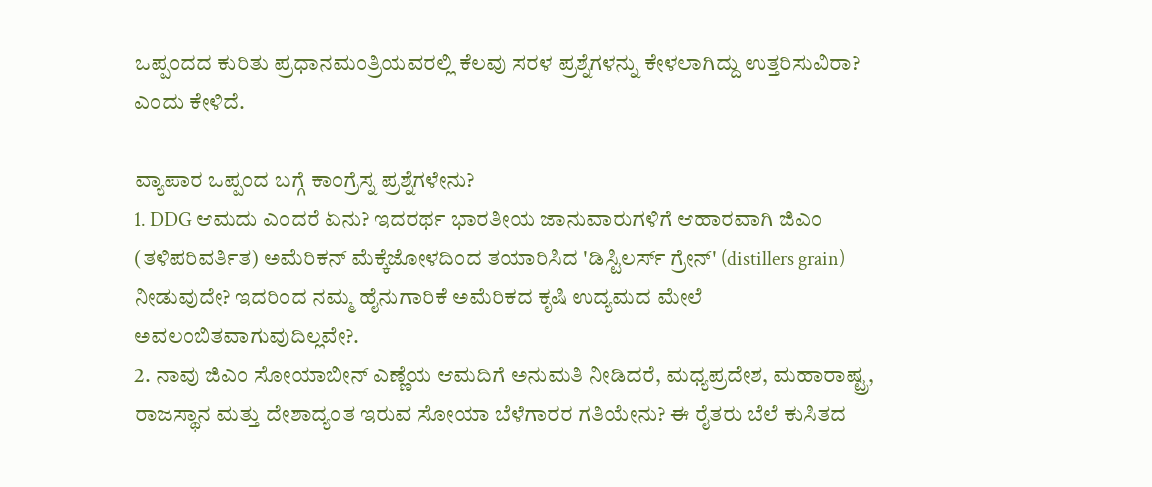ಒಪ್ಪಂದದ ಕುರಿತು ಪ್ರಧಾನಮಂತ್ರಿಯವರಲ್ಲಿ ಕೆಲವು ಸರಳ ಪ್ರಶ್ನೆಗಳನ್ನು ಕೇಳಲಾಗಿದ್ದು ಉತ್ತರಿಸುವಿರಾ? ಎಂದು ಕೇಳಿದೆ.

ವ್ಯಾಪಾರ ಒಪ್ಪಂದ ಬಗ್ಗೆ ಕಾಂಗ್ರೆಸ್ನ ಪ್ರಶ್ನೆಗಳೇನು?
1. DDG ಆಮದು ಎಂದರೆ ಏನು? ಇದರರ್ಥ ಭಾರತೀಯ ಜಾನುವಾರುಗಳಿಗೆ ಆಹಾರವಾಗಿ ಜಿಎಂ (ತಳಿಪರಿವರ್ತಿತ) ಅಮೆರಿಕನ್ ಮೆಕ್ಕೆಜೋಳದಿಂದ ತಯಾರಿಸಿದ 'ಡಿಸ್ಟಿಲರ್ಸ್ ಗ್ರೇನ್' (distillers grain) ನೀಡುವುದೇ? ಇದರಿಂದ ನಮ್ಮ ಹೈನುಗಾರಿಕೆ ಅಮೆರಿಕದ ಕೃಷಿ ಉದ್ಯಮದ ಮೇಲೆ ಅವಲಂಬಿತವಾಗುವುದಿಲ್ಲವೇ?.
2. ನಾವು ಜಿಎಂ ಸೋಯಾಬೀನ್ ಎಣ್ಣೆಯ ಆಮದಿಗೆ ಅನುಮತಿ ನೀಡಿದರೆ, ಮಧ್ಯಪ್ರದೇಶ, ಮಹಾರಾಷ್ಟ್ರ, ರಾಜಸ್ಥಾನ ಮತ್ತು ದೇಶಾದ್ಯಂತ ಇರುವ ಸೋಯಾ ಬೆಳೆಗಾರರ ಗತಿಯೇನು? ಈ ರೈತರು ಬೆಲೆ ಕುಸಿತದ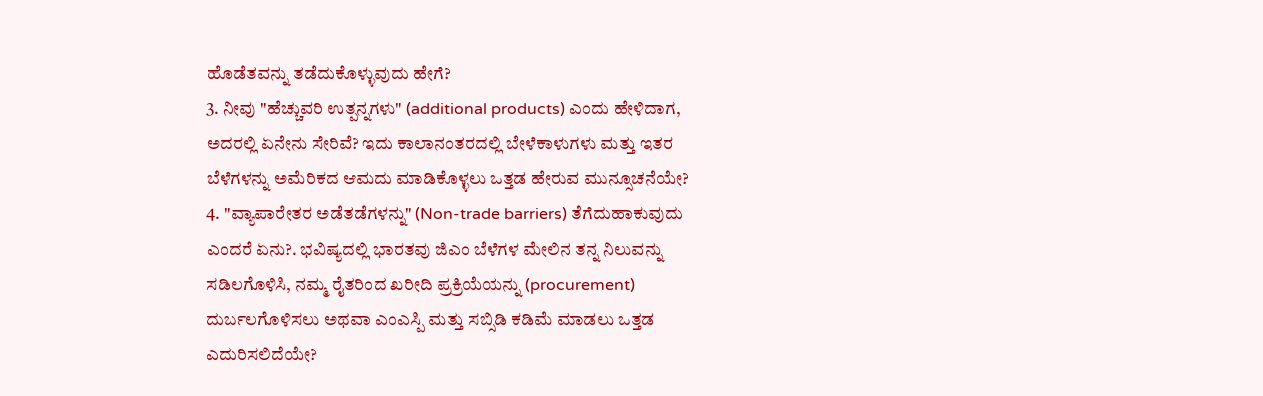ಹೊಡೆತವನ್ನು ತಡೆದುಕೊಳ್ಳುವುದು ಹೇಗೆ?
3. ನೀವು "ಹೆಚ್ಚುವರಿ ಉತ್ಪನ್ನಗಳು" (additional products) ಎಂದು ಹೇಳಿದಾಗ, ಅದರಲ್ಲಿ ಏನೇನು ಸೇರಿವೆ? ಇದು ಕಾಲಾನಂತರದಲ್ಲಿ ಬೇಳೆಕಾಳುಗಳು ಮತ್ತು ಇತರ ಬೆಳೆಗಳನ್ನು ಅಮೆರಿಕದ ಆಮದು ಮಾಡಿಕೊಳ್ಳಲು ಒತ್ತಡ ಹೇರುವ ಮುನ್ಸೂಚನೆಯೇ?
4. "ವ್ಯಾಪಾರೇತರ ಅಡೆತಡೆಗಳನ್ನು" (Non-trade barriers) ತೆಗೆದುಹಾಕುವುದು ಎಂದರೆ ಏನು?. ಭವಿಷ್ಯದಲ್ಲಿ ಭಾರತವು ಜಿಎಂ ಬೆಳೆಗಳ ಮೇಲಿನ ತನ್ನ ನಿಲುವನ್ನು ಸಡಿಲಗೊಳಿಸಿ, ನಮ್ಮ ರೈತರಿಂದ ಖರೀದಿ ಪ್ರಕ್ರಿಯೆಯನ್ನು (procurement) ದುರ್ಬಲಗೊಳಿಸಲು ಅಥವಾ ಎಂಎಸ್ಪಿ ಮತ್ತು ಸಬ್ಸಿಡಿ ಕಡಿಮೆ ಮಾಡಲು ಒತ್ತಡ ಎದುರಿಸಲಿದೆಯೇ?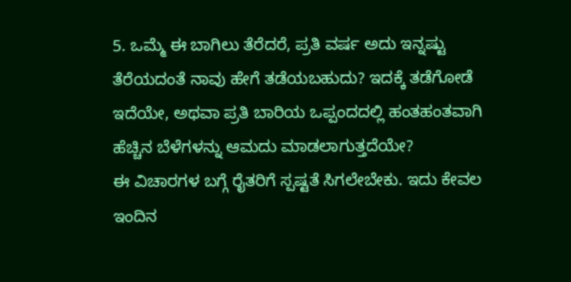5. ಒಮ್ಮೆ ಈ ಬಾಗಿಲು ತೆರೆದರೆ, ಪ್ರತಿ ವರ್ಷ ಅದು ಇನ್ನಷ್ಟು ತೆರೆಯದಂತೆ ನಾವು ಹೇಗೆ ತಡೆಯಬಹುದು? ಇದಕ್ಕೆ ತಡೆಗೋಡೆ ಇದೆಯೇ, ಅಥವಾ ಪ್ರತಿ ಬಾರಿಯ ಒಪ್ಪಂದದಲ್ಲಿ ಹಂತಹಂತವಾಗಿ ಹೆಚ್ಚಿನ ಬೆಳೆಗಳನ್ನು ಆಮದು ಮಾಡಲಾಗುತ್ತದೆಯೇ?
ಈ ವಿಚಾರಗಳ ಬಗ್ಗೆ ರೈತರಿಗೆ ಸ್ಪಷ್ಟತೆ ಸಿಗಲೇಬೇಕು. ಇದು ಕೇವಲ ಇಂದಿನ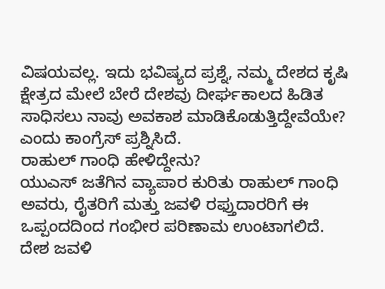ವಿಷಯವಲ್ಲ. ಇದು ಭವಿಷ್ಯದ ಪ್ರಶ್ನೆ, ನಮ್ಮ ದೇಶದ ಕೃಷಿ ಕ್ಷೇತ್ರದ ಮೇಲೆ ಬೇರೆ ದೇಶವು ದೀರ್ಘಕಾಲದ ಹಿಡಿತ ಸಾಧಿಸಲು ನಾವು ಅವಕಾಶ ಮಾಡಿಕೊಡುತ್ತಿದ್ದೇವೆಯೇ? ಎಂದು ಕಾಂಗ್ರೆಸ್ ಪ್ರಶ್ನಿಸಿದೆ.
ರಾಹುಲ್ ಗಾಂಧಿ ಹೇಳಿದ್ದೇನು?
ಯುಎಸ್ ಜತೆಗಿನ ವ್ಯಾಪಾರ ಕುರಿತು ರಾಹುಲ್ ಗಾಂಧಿ ಅವರು, ರೈತರಿಗೆ ಮತ್ತು ಜವಳಿ ರಫ್ತುದಾರರಿಗೆ ಈ ಒಪ್ಪಂದದಿಂದ ಗಂಭೀರ ಪರಿಣಾಮ ಉಂಟಾಗಲಿದೆ. ದೇಶ ಜವಳಿ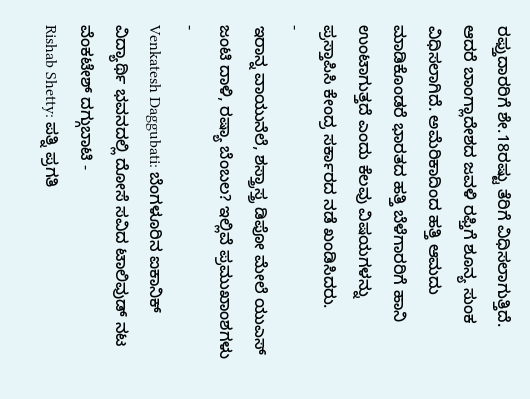ರಫ್ತುದಾರರಿಗೆ ಶೇ.18ರಷ್ಟು ತೆರಿಗೆ ವಿಧಿಸಲಾಗುತ್ತಿದೆ. ಆದರೆ ಬಾಂಗ್ಲಾದೇಶದ ಜವಳಿ ರಫ್ತಿಗೆ ಶೂನ್ಯ ಸುಂಕ ವಿಧಿಸಲಾಗಿದೆ. ಅಮೆರಿಕಾದಿಂದ ಹತ್ತಿ ಆಮದು ಮಾಡಿಕೊಂಡರೆ ಭಾರತದ ಹತ್ತಿ ಬೆಳೆಗಾರರಿಗೆ ಹಾನಿ ಉಂಟಾಗುತ್ತದೆ ಎಂದು ಕೆಲವು ವಿಷಯಗಳನ್ನು ಪ್ರಸ್ತಾಪಿಸಿ ಕೇಂದ್ರ ಸರ್ಕಾರದ ನಡೆ ಖಂಡಿಸಿದರು.
-
ಇರಾನ್ನ ವಾಯುನೆಲೆ, ಶಸ್ತ್ರಾಸ್ತ್ರ ಡಿಪೋ ಮೇಲೆ ಯುಎಸ್ ಜಂಟಿ ದಾಳಿ, ರಷ್ಯಾ ಬೆಂಬಲ? ಇಲ್ಲಿವೆ ಪ್ರಮುಖಾಂಶಗಳು -
Venkatesh Daggubati: ಬೆಂಗಳೂರಿನ ಐಕಾನಿಕ್ ವಿದ್ಯಾರ್ಥಿ ಭವನದಲ್ಲಿ ದೋಸೆ ಸವಿದ ಟಾಲಿವುಡ್ ನಟ ವೆಂಕಟೇಶ್ ದಗ್ಗುಬಾಟಿ -
Rishab Shetty: ಪತ್ನಿ ಪ್ರಗತಿ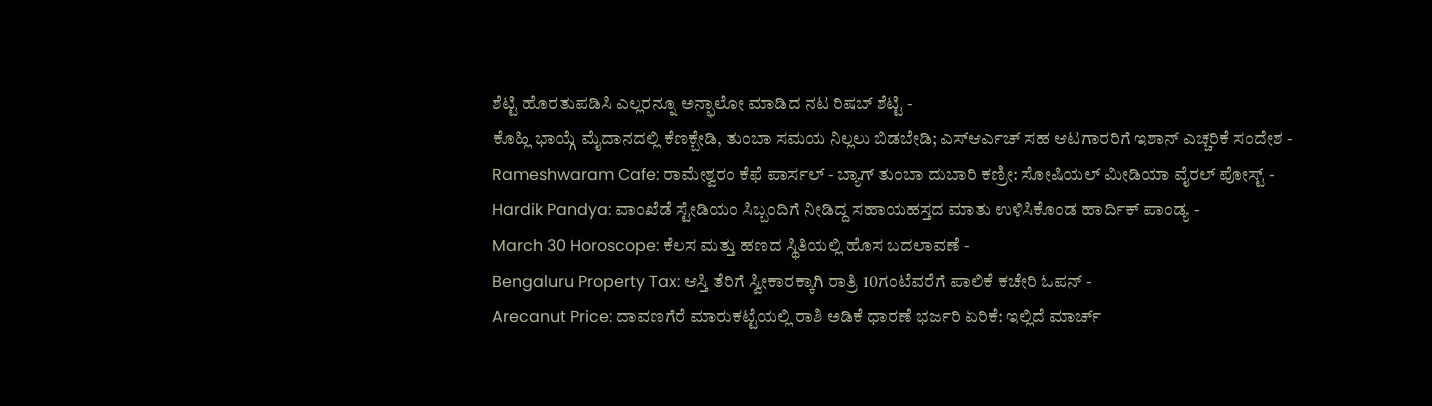ಶೆಟ್ಟಿ ಹೊರತುಪಡಿಸಿ ಎಲ್ಲರನ್ನೂ ಅನ್ಫಾಲೋ ಮಾಡಿದ ನಟ ರಿಷಬ್ ಶೆಟ್ಟಿ -
ಕೊಹ್ಲಿ ಭಾಯ್ಗೆ ಮೈದಾನದಲ್ಲಿ ಕೆಣಕ್ಬೇಡಿ, ತುಂಬಾ ಸಮಯ ನಿಲ್ಲಲು ಬಿಡಬೇಡಿ; ಎಸ್ಆರ್ಎಚ್ ಸಹ ಆಟಗಾರರಿಗೆ ಇಶಾನ್ ಎಚ್ಚರಿಕೆ ಸಂದೇಶ -
Rameshwaram Cafe: ರಾಮೇಶ್ವರಂ ಕೆಫೆ ಪಾರ್ಸಲ್ - ಬ್ಯಾಗ್ ತುಂಬಾ ದುಬಾರಿ ಕಣ್ರೀ: ಸೋಷಿಯಲ್ ಮೀಡಿಯಾ ವೈರಲ್ ಪೋಸ್ಟ್ -
Hardik Pandya: ವಾಂಖೆಡೆ ಸ್ಟೇಡಿಯಂ ಸಿಬ್ಬಂದಿಗೆ ನೀಡಿದ್ದ ಸಹಾಯಹಸ್ತದ ಮಾತು ಉಳಿಸಿಕೊಂಡ ಹಾರ್ದಿಕ್ ಪಾಂಡ್ಯ -
March 30 Horoscope: ಕೆಲಸ ಮತ್ತು ಹಣದ ಸ್ಥಿತಿಯಲ್ಲಿ ಹೊಸ ಬದಲಾವಣೆ -
Bengaluru Property Tax: ಆಸ್ತಿ ತೆರಿಗೆ ಸ್ವೀಕಾರಕ್ಕಾಗಿ ರಾತ್ರಿ 10ಗಂಟೆವರೆಗೆ ಪಾಲಿಕೆ ಕಚೇರಿ ಓಪನ್ -
Arecanut Price: ದಾವಣಗೆರೆ ಮಾರುಕಟ್ಟೆಯಲ್ಲಿ ರಾಶಿ ಅಡಿಕೆ ಧಾರಣೆ ಭರ್ಜರಿ ಏರಿಕೆ: ಇಲ್ಲಿದೆ ಮಾರ್ಚ್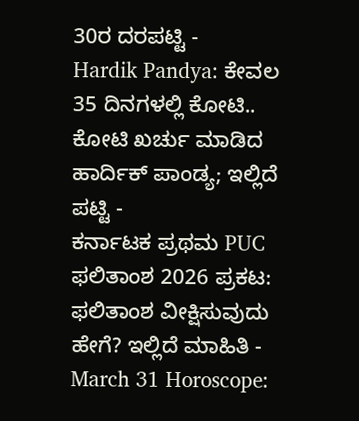30ರ ದರಪಟ್ಟಿ -
Hardik Pandya: ಕೇವಲ 35 ದಿನಗಳಲ್ಲಿ ಕೋಟಿ.. ಕೋಟಿ ಖರ್ಚು ಮಾಡಿದ ಹಾರ್ದಿಕ್ ಪಾಂಡ್ಯ; ಇಲ್ಲಿದೆ ಪಟ್ಟಿ -
ಕರ್ನಾಟಕ ಪ್ರಥಮ PUC ಫಲಿತಾಂಶ 2026 ಪ್ರಕಟ: ಫಲಿತಾಂಶ ವೀಕ್ಷಿಸುವುದು ಹೇಗೆ? ಇಲ್ಲಿದೆ ಮಾಹಿತಿ -
March 31 Horoscope: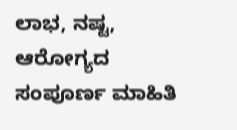ಲಾಭ, ನಷ್ಟ, ಆರೋಗ್ಯದ ಸಂಪೂರ್ಣ ಮಾಹಿತಿ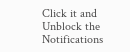Click it and Unblock the Notifications